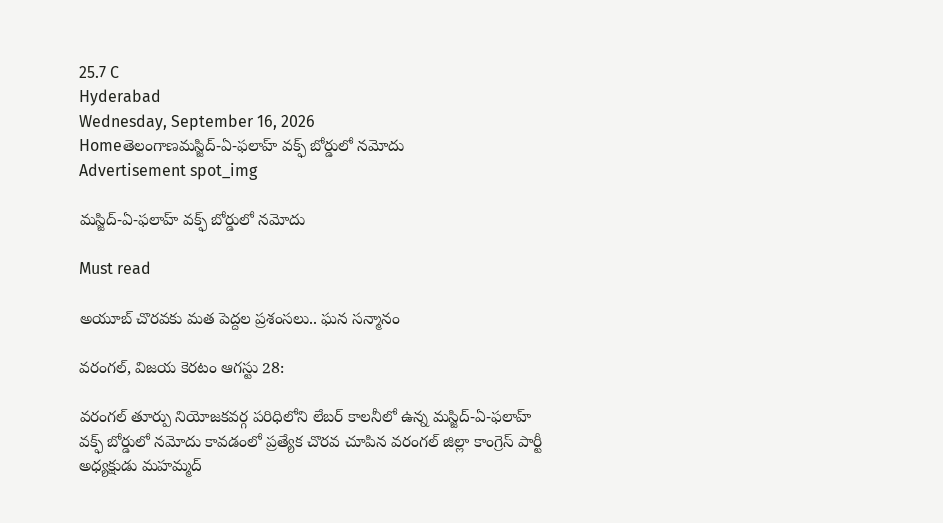25.7 C
Hyderabad
Wednesday, September 16, 2026
Homeతెలంగాణమస్జిద్‌-ఏ-ఫలాహ్‌ వక్ఫ్‌ బోర్డులో నమోదు
Advertisement spot_img

మస్జిద్‌-ఏ-ఫలాహ్‌ వక్ఫ్‌ బోర్డులో నమోదు

Must read

అయూబ్‌ చొరవకు మత పెద్దల ప్రశంసలు.. ఘన సన్మానం

వరంగల్, విజయ కెరటం ఆగస్టు 28:

వరంగల్ తూర్పు నియోజకవర్గ పరిధిలోని లేబర్‌ కాలనీలో ఉన్న మస్జిద్‌-ఏ-ఫలాహ్‌ వక్ఫ్‌ బోర్డులో నమోదు కావడంలో ప్రత్యేక చొరవ చూపిన వరంగల్ జిల్లా కాంగ్రెస్‌ పార్టీ అధ్యక్షుడు మహమ్మద్‌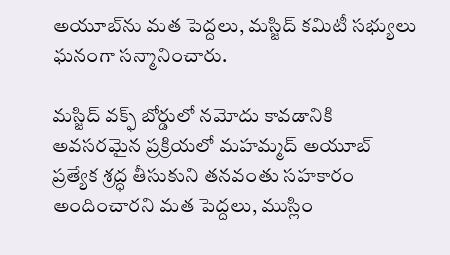అయూబ్‌ను మత పెద్దలు, మస్జిద్‌ కమిటీ సభ్యులు ఘనంగా సన్మానించారు.

మస్జిద్‌ వక్ఫ్‌ బోర్డులో నమోదు కావడానికి అవసరమైన ప్రక్రియలో మహమ్మద్‌ అయూబ్‌ ప్రత్యేక శ్రద్ధ తీసుకుని తనవంతు సహకారం అందించారని మత పెద్దలు, ముస్లిం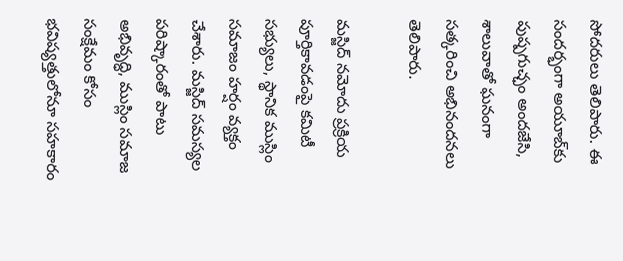సోదరులు తెలిపారు. ఈ సందర్భంగా అయూబ్‌కు పుష్పగుచ్ఛం అందజేసి, శాలువాతో ఘనంగా సత్కరించి అభినందనలు తెలిపారు.

మస్జిద్‌ నమోదు ప్రక్రియ పూర్తికావడంపై కమిటీ సభ్యులు, స్థానిక ముస్లిం సమాజం హర్షం వ్యక్తం చేశారు. మస్జిద్‌ సమస్యల పరిష్కారంతో పాటు అభివృద్ధి, ముస్లిం సమాజ సంక్షేమం కోసం భవిష్యత్తులోనూ సహకారం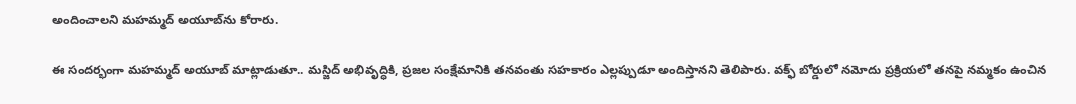అందించాలని మహమ్మద్‌ అయూబ్‌ను కోరారు.

ఈ సందర్భంగా మహమ్మద్‌ అయూబ్‌ మాట్లాడుతూ.. మస్జిద్‌ అభివృద్ధికి, ప్రజల సంక్షేమానికి తనవంతు సహకారం ఎల్లప్పుడూ అందిస్తానని తెలిపారు. వక్ఫ్‌ బోర్డులో నమోదు ప్రక్రియలో తనపై నమ్మకం ఉంచిన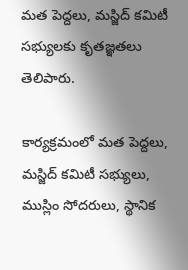మత పెద్దలు, మస్జిద్‌ కమిటీ సభ్యులకు కృతజ్ఞతలు తెలిపారు.

కార్యక్రమంలో మత పెద్దలు, మస్జిద్‌ కమిటీ సభ్యులు, ముస్లిం సోదరులు, స్థానిక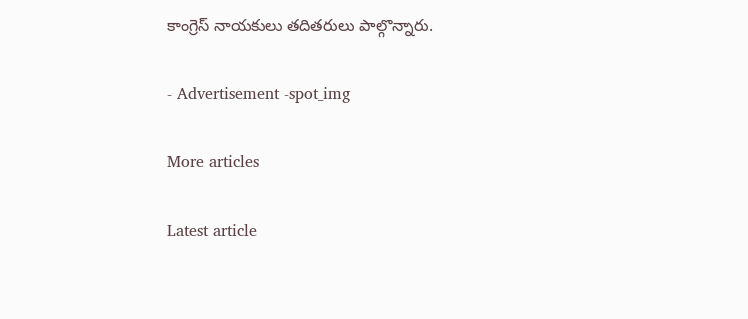కాంగ్రెస్‌ నాయకులు తదితరులు పాల్గొన్నారు.

- Advertisement -spot_img

More articles

Latest article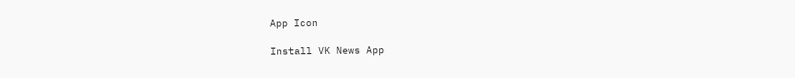App Icon

Install VK News App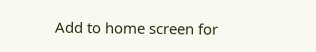Add to home screen for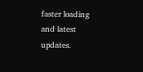faster loading and latest updates.